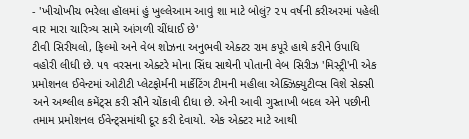- 'ખીચોખીચ ભરેલા હૉલમાં હું ખુલ્લેઆમ આવું શા માટે બોલું? ૨૫ વર્ષની કરીઅરમાં પહેલી વાર મારા ચારિત્ર્ય સામે આંગળી ચીંધાઈ છે'
ટીવી સિરીયલો, ફિલ્મો અને વેબ શોઝના અનુભવી એક્ટર રામ કપૂરે હાથે કરીને ઉપાધિ વહોરી લીધી છે. ૫૧ વરસના એક્ટરે મોના સિંઘ સાથેની પોતાની વેબ સિરીઝ 'મિસ્ટ્રી'ની એક પ્રમોશનલ ઈવેન્ટમાં ઓટીટી પ્લેટફોર્મની માર્કેટિંગ ટીમની મહીલા એક્ઝિક્યુટીવ્સ વિશે સેક્સી અને અશ્લીલ કમેંટ્સ કરી સૌને ચોંકાવી દીધા છે. એની આવી ગુસ્તાખી બદલ એને પછીની તમામ પ્રમોશનલ ઈવેન્ટ્સમાંથી દૂર કરી દેવાયો. એક એક્ટર માટે આથી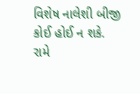વિશેષ નાલેશી બીજી કોઈ હોઈ ન શકે.
રામે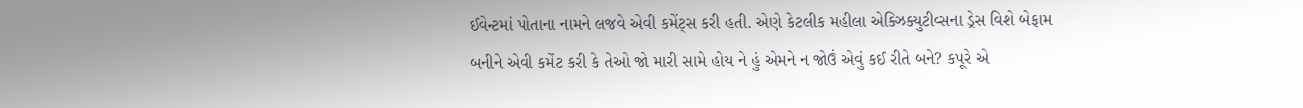ઈવેન્ટમાં પોતાના નામને લજવે એવી કમેંટ્સ કરી હતી. એણે કેટલીક મહીલા એક્ઝિક્યુટીવ્સના ડ્રેસ વિશે બેફામ બનીને એવી કમેંટ કરી કે તેઓ જો મારી સામે હોય ને હું એમને ન જોઉં એવું કઈ રીતે બને? કપૂરે એ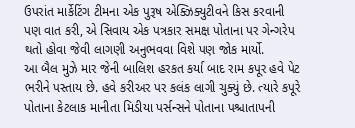ઉપરાંત માર્કેટિંગ ટીમના એક પુરૂષ એક્ઝિક્યુટીવને કિસ કરવાની પણ વાત કરી, એ સિવાય એક પત્રકાર સમક્ષ પોતાના પર ગેન્ગરેપ થતો હોવા જેવી લાગણી અનુભવવા વિશે પણ જોક માર્યો.
આ બૈલ મુઝે માર જેની બાલિશ હરકત કર્યા બાદ રામ કપૂર હવે પેટ ભરીને પસ્તાય છે. હવે કરીઅર પર કલંક લાગી ચુક્યું છે. ત્યારે કપૂરે પોતાના કેટલાક માનીતા મિડીયા પર્સન્સને પોતાના પશ્ચાતાપની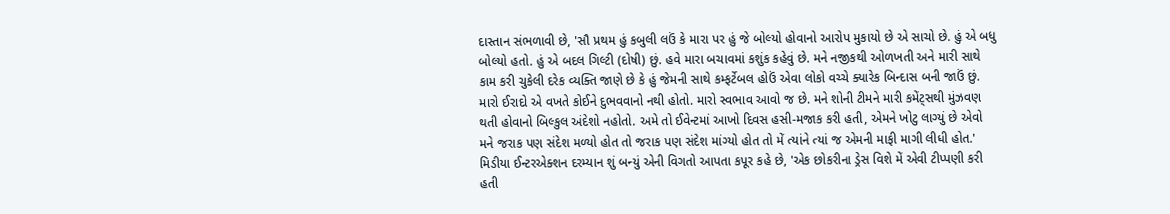દાસ્તાન સંભળાવી છે, 'સૌ પ્રથમ હું કબુલી લઉં કે મારા પર હું જે બોલ્યો હોવાનો આરોપ મુકાયો છે એ સાચો છે. હું એ બધુ બોલ્યો હતો. હું એ બદલ ગિલ્ટી (દોષી) છું. હવે મારા બચાવમાં કશુંક કહેવું છે. મને નજીકથી ઓળખતી અને મારી સાથે કામ કરી ચુકેલી દરેક વ્યક્તિ જાણે છે કે હું જેમની સાથે કમ્ફર્ટેબલ હોઉં એવા લોકો વચ્ચે ક્યારેક બિન્દાસ બની જાઉં છું. મારો ઈરાદો એ વખતે કોઈને દુભવવાનો નથી હોતો. મારો સ્વભાવ આવો જ છે. મને શોની ટીમને મારી કમેંટ્સથી મુંઝવણ થતી હોવાનો બિલ્કુલ અંદેશો નહોતો. અમે તો ઈવેન્ટમાં આખો દિવસ હસી-મજાક કરી હતી, એમને ખોટુ લાગ્યું છે એવો મને જરાક પણ સંદેશ મળ્યો હોત તો જરાક પણ સંદેશ માંગ્યો હોત તો મેં ત્યાંને ત્યાં જ એમની માફી માગી લીધી હોત.'
મિડીયા ઈન્ટરએક્શન દરમ્યાન શું બન્યું એની વિગતો આપતા કપૂર કહે છે, 'એક છોકરીના ડ્રેસ વિશે મેં એવી ટીપ્પણી કરી હતી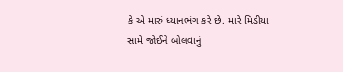કે એ મારું ધ્યાનભંગ કરે છે. મારે મિડીયા સામે જોઈને બોલવાનું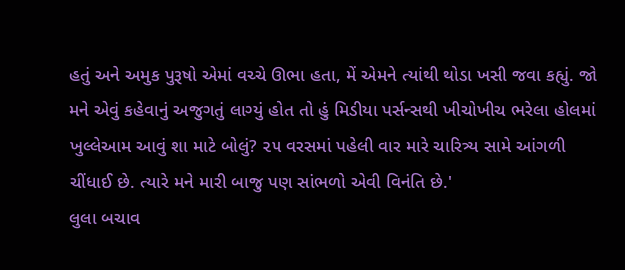હતું અને અમુક પુરૂષો એમાં વચ્ચે ઊભા હતા, મેં એમને ત્યાંથી થોડા ખસી જવા કહ્યું. જો મને એવું કહેવાનું અજુગતું લાગ્યું હોત તો હું મિડીયા પર્સન્સથી ખીચોખીચ ભરેલા હોલમાં ખુલ્લેઆમ આવું શા માટે બોલું? ૨૫ વરસમાં પહેલી વાર મારે ચારિત્ર્ય સામે આંગળી ચીંધાઈ છે. ત્યારે મને મારી બાજુ પણ સાંભળો એવી વિનંતિ છે.'
લુલા બચાવ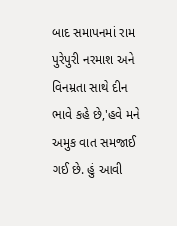બાદ સમાપનમાં રામ પુરેપુરી નરમાશ અને વિનમ્રતા સાથે દીન ભાવે કહે છે,'હવે મને અમુક વાત સમજાઈ ગઈ છે. હું આવી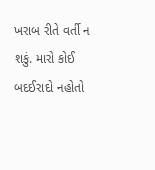ખરાબ રીતે વર્તી ન શકું. મારો કોઈ બદઈરાદો નહોતો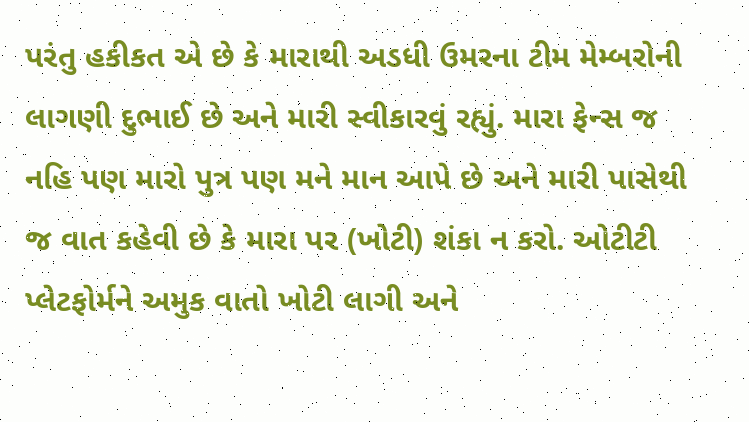પરંતુ હકીકત એ છે કે મારાથી અડધી ઉમરના ટીમ મેમ્બરોની લાગણી દુભાઈ છે અને મારી સ્વીકારવું રહ્યું. મારા ફેન્સ જ નહિ પણ મારો પુત્ર પણ મને માન આપે છે અને મારી પાસેથી જ વાત કહેવી છે કે મારા પર (ખોટી) શંકા ન કરો. ઓટીટી પ્લેટફોર્મને અમુક વાતો ખોટી લાગી અને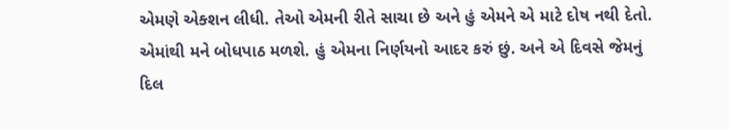એમણે એક્શન લીધી. તેઓ એમની રીતે સાચા છે અને હું એમને એ માટે દોષ નથી દેતો. એમાંથી મને બોધપાઠ મળશે. હું એમના નિર્ણયનો આદર કરું છું. અને એ દિવસે જેમનું દિલ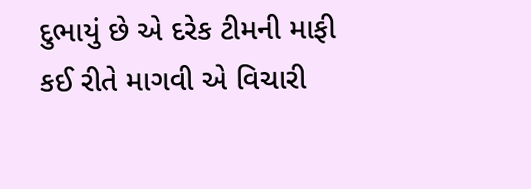દુભાયું છે એ દરેક ટીમની માફી કઈ રીતે માગવી એ વિચારી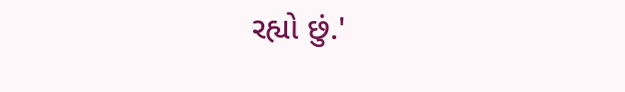રહ્યો છું.'